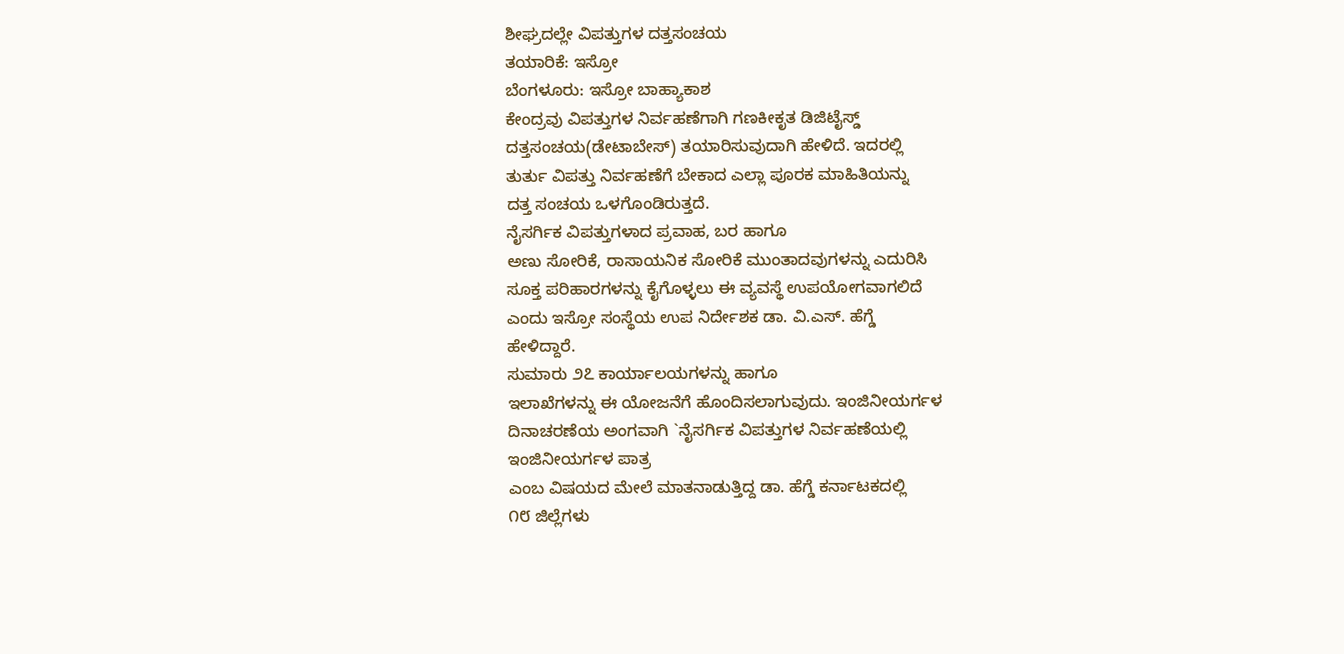ಶೀಘ್ರದಲ್ಲೇ ವಿಪತ್ತುಗಳ ದತ್ತಸಂಚಯ
ತಯಾರಿಕೆ: ಇಸ್ರೋ
ಬೆಂಗಳೂರು: ಇಸ್ರೋ ಬಾಹ್ಯಾಕಾಶ
ಕೇಂದ್ರವು ವಿಪತ್ತುಗಳ ನಿರ್ವಹಣೆಗಾಗಿ ಗಣಕೀಕೃತ ಡಿಜಿಟೈಸ್ಡ್
ದತ್ತಸಂಚಯ(ಡೇಟಾಬೇಸ್) ತಯಾರಿಸುವುದಾಗಿ ಹೇಳಿದೆ. ಇದರಲ್ಲಿ
ತುರ್ತು ವಿಪತ್ತು ನಿರ್ವಹಣೆಗೆ ಬೇಕಾದ ಎಲ್ಲಾ ಪೂರಕ ಮಾಹಿತಿಯನ್ನು
ದತ್ತ ಸಂಚಯ ಒಳಗೊಂಡಿರುತ್ತದೆ.
ನೈಸರ್ಗಿಕ ವಿಪತ್ತುಗಳಾದ ಪ್ರವಾಹ, ಬರ ಹಾಗೂ
ಅಣು ಸೋರಿಕೆ, ರಾಸಾಯನಿಕ ಸೋರಿಕೆ ಮುಂತಾದವುಗಳನ್ನು ಎದುರಿಸಿ
ಸೂಕ್ತ ಪರಿಹಾರಗಳನ್ನು ಕೈಗೊಳ್ಳಲು ಈ ವ್ಯವಸ್ಥೆ ಉಪಯೋಗವಾಗಲಿದೆ
ಎಂದು ಇಸ್ರೋ ಸಂಸ್ಥೆಯ ಉಪ ನಿರ್ದೇಶಕ ಡಾ. ವಿ.ಎಸ್. ಹೆಗ್ಡೆ
ಹೇಳಿದ್ದಾರೆ.
ಸುಮಾರು ೨೭ ಕಾರ್ಯಾಲಯಗಳನ್ನು ಹಾಗೂ
ಇಲಾಖೆಗಳನ್ನು ಈ ಯೋಜನೆಗೆ ಹೊಂದಿಸಲಾಗುವುದು. ಇಂಜಿನೀಯರ್ಗಳ
ದಿನಾಚರಣೆಯ ಅಂಗವಾಗಿ `ನೈಸರ್ಗಿಕ ವಿಪತ್ತುಗಳ ನಿರ್ವಹಣೆಯಲ್ಲಿ
ಇಂಜಿನೀಯರ್ಗಳ ಪಾತ್ರ
ಎಂಬ ವಿಷಯದ ಮೇಲೆ ಮಾತನಾಡುತ್ತಿದ್ದ ಡಾ. ಹೆಗ್ಡೆ ಕರ್ನಾಟಕದಲ್ಲಿ
೧೮ ಜಿಲ್ಲೆಗಳು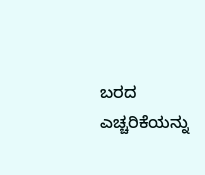ಬರದ ಎಚ್ಚರಿಕೆಯನ್ನು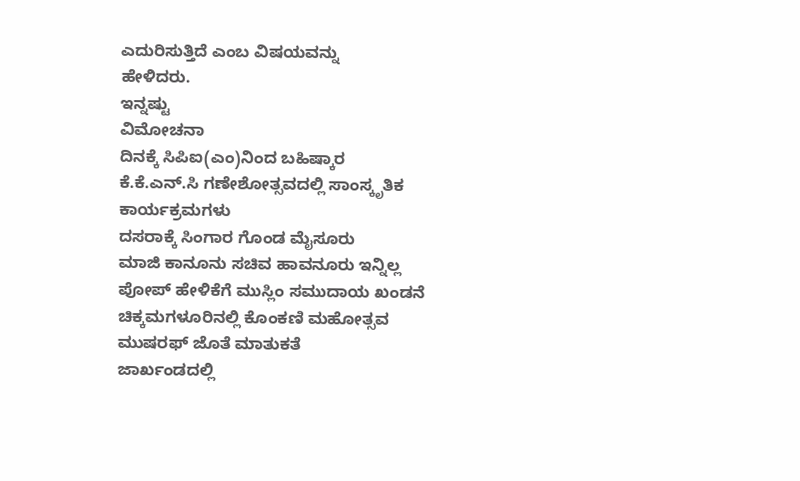ಎದುರಿಸುತ್ತಿದೆ ಎಂಬ ವಿಷಯವನ್ನು
ಹೇಳಿದರು.
ಇನ್ನಷ್ಟು
ವಿಮೋಚನಾ
ದಿನಕ್ಕೆ ಸಿಪಿಐ(ಎಂ)ನಿಂದ ಬಹಿಷ್ಕಾರ
ಕೆ.ಕೆ.ಎನ್.ಸಿ ಗಣೇಶೋತ್ಸವದಲ್ಲಿ ಸಾಂಸ್ಕೃತಿಕ
ಕಾರ್ಯಕ್ರಮಗಳು
ದಸರಾಕ್ಕೆ ಸಿಂಗಾರ ಗೊಂಡ ಮೈಸೂರು
ಮಾಜಿ ಕಾನೂನು ಸಚಿವ ಹಾವನೂರು ಇನ್ನಿಲ್ಲ
ಪೋಪ್ ಹೇಳಿಕೆಗೆ ಮುಸ್ಲಿಂ ಸಮುದಾಯ ಖಂಡನೆ
ಚಿಕ್ಕಮಗಳೂರಿನಲ್ಲಿ ಕೊಂಕಣಿ ಮಹೋತ್ಸವ
ಮುಷರಫ್ ಜೊತೆ ಮಾತುಕತೆ
ಜಾರ್ಖಂಡದಲ್ಲಿ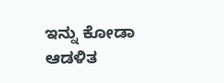ಇನ್ನು ಕೋಡಾ ಆಡಳಿತ